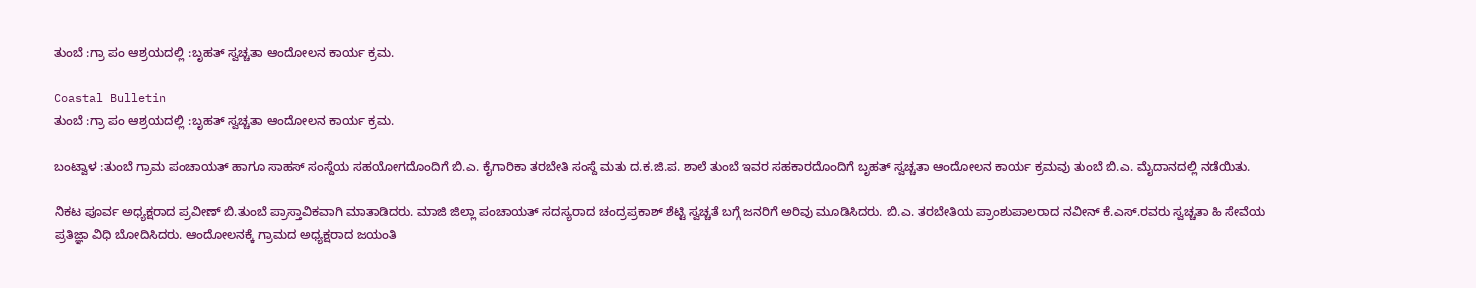ತುಂಬೆ :ಗ್ರಾ ಪಂ ಆಶ್ರಯದಲ್ಲಿ :ಬೃಹತ್ ಸ್ವಚ್ಚತಾ ಆಂದೋಲನ ಕಾರ್ಯ ಕ್ರಮ.

Coastal Bulletin
ತುಂಬೆ :ಗ್ರಾ ಪಂ ಆಶ್ರಯದಲ್ಲಿ :ಬೃಹತ್ ಸ್ವಚ್ಚತಾ ಆಂದೋಲನ ಕಾರ್ಯ ಕ್ರಮ.

ಬಂಟ್ವಾಳ :ತುಂಬೆ ಗ್ರಾಮ ಪಂಚಾಯತ್ ಹಾಗೂ ಸಾಹಸ್ ಸಂಸ್ದೆಯ ಸಹಯೋಗದೊಂದಿಗೆ ಬಿ.ಎ. ಕೈಗಾರಿಕಾ ತರಬೇತಿ ಸಂಸ್ದೆ ಮತು ದ.ಕ.ಜಿ.ಪ. ಶಾಲೆ ತುಂಬೆ ಇವರ ಸಹಕಾರದೊಂದಿಗೆ ಬೃಹತ್ ಸ್ವಚ್ಚತಾ ಆಂದೋಲನ ಕಾರ್ಯ ಕ್ರಮವು ತುಂಬೆ ಬಿ.ಎ. ಮೈದಾನದಲ್ಲಿ ನಡೆಯಿತು.

ನಿಕಟ ಪೂರ್ವ ಅಧ್ಯಕ್ಷರಾದ ಪ್ರವೀಣ್ ಬಿ.ತುಂಬೆ ಪ್ರಾಸ್ತಾವಿಕವಾಗಿ ಮಾತಾಡಿದರು. ಮಾಜಿ ಜಿಲ್ಲಾ ಪಂಚಾಯತ್ ಸದಸ್ಯರಾದ ಚಂದ್ರಪ್ರಕಾಶ್ ಶೆಟ್ಟಿ ಸ್ವಚ್ಚತೆ ಬಗ್ಗೆ ಜನರಿಗೆ ಅರಿವು ಮೂಡಿಸಿದರು. ಬಿ.ಎ. ತರಬೇತಿಯ ಪ್ರಾಂಶುಪಾಲರಾದ ನವೀನ್ ಕೆ.ಎಸ್.ರವರು ಸ್ವಚ್ಚತಾ ಹಿ ಸೇವೆಯ ಪ್ರತಿಜ್ಞಾ ವಿಧಿ ಬೋದಿಸಿದರು. ಆಂದೋಲನಕ್ಕೆ ಗ್ರಾಮದ ಅಧ್ಯಕ್ಷರಾದ ಜಯಂತಿ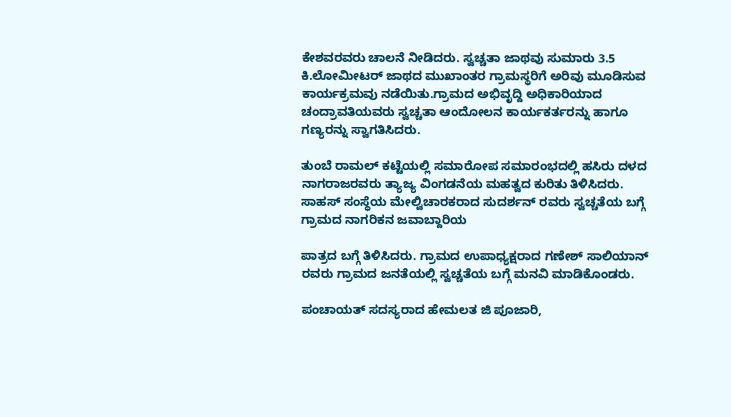ಕೇಶವರವರು ಚಾಲನೆ ನೀಡಿದರು. ಸ್ವಚ್ಚತಾ ಜಾಥವು ಸುಮಾರು 3.5 ಕಿ.ಲೋಮೀಟರ್ ಜಾಥದ ಮುಖಾಂತರ ಗ್ರಾಮಸ್ಥರಿಗೆ ಅರಿವು ಮೂಡಿಸುವ ಕಾರ್ಯಕ್ರಮವು ನಡೆಯಿತು.ಗ್ರಾಮದ ಅಭಿವೃದ್ದಿ ಅಧಿಕಾರಿಯಾದ ಚಂದ್ರಾವತಿಯವರು ಸ್ವಚ್ಚತಾ ಆಂದೋಲನ ಕಾರ್ಯಕರ್ತರನ್ನು ಹಾಗೂ ಗಣ‍್ಯರನ್ನು ಸ್ವಾಗತಿಸಿದರು.

ತುಂಬೆ ರಾಮಲ್ ಕಟ್ಟೆಯಲ್ಲಿ ಸಮಾರೋಪ ಸಮಾರಂಭದಲ್ಲಿ ಹಸಿರು ದಳದ ನಾಗರಾಜರವರು ತ್ಯಾಜ್ಯ ವಿಂಗಡನೆಯ ಮಹತ್ವದ ಕುರಿತು ತಿಳಿಸಿದರು. ಸಾಹಸ್ ಸಂಸ್ಧೆಯ ಮೇಲ್ವಿಚಾರಕರಾದ ಸುದರ್ಶನ್ ರವರು ಸ್ವಚ್ಚತೆಯ ಬಗ್ಗೆ ಗ್ರಾಮದ ನಾಗರಿಕನ ಜವಾಬ್ದಾರಿಯ

ಪಾತ್ರದ ಬಗ್ಗೆ ತಿಳಿಸಿದರು. ಗ್ರಾಮದ ಉಪಾಧ್ಯಕ್ಷರಾದ ಗಣೇಶ್ ಸಾಲಿಯಾನ್ ರವರು ಗ್ರಾಮದ ಜನತೆಯಲ್ಲಿ ಸ್ವಚ್ಚತೆಯ ಬಗ್ಗೆ ಮನವಿ ಮಾಡಿಕೊಂಡರು.

ಪಂಚಾಯತ್ ಸದಸ್ಯರಾದ ಹೇಮಲತ ಜಿ ಪೂಜಾರಿ,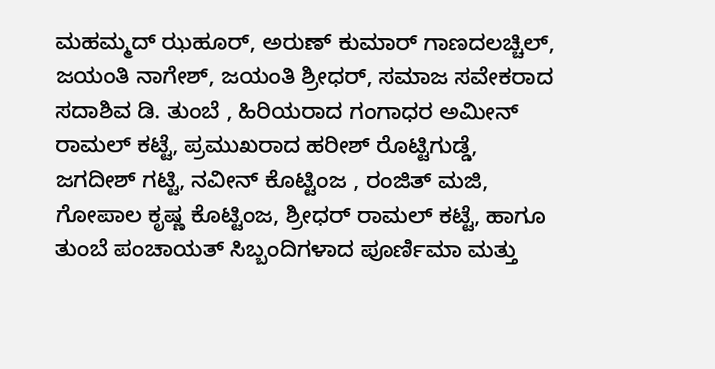ಮಹಮ್ಮದ್ ಝಹೂರ್, ಅರುಣ್ ಕುಮಾರ್ ಗಾಣದಲಚ್ಚಿಲ್, ಜಯಂತಿ ನಾಗೇಶ್, ಜಯಂತಿ ಶ್ರೀಧರ್, ಸಮಾಜ ಸವೇಕರಾದ ಸದಾಶಿವ ಡಿ. ತುಂಬೆ , ಹಿರಿಯರಾದ ಗಂಗಾಧರ ಅಮೀನ್ ರಾಮಲ್ ಕಟ್ಟೆ, ಪ್ರಮುಖರಾದ ಹರೀಶ್ ರೊಟ್ಟಿಗುಡ್ಡೆ, ಜಗದೀಶ್ ಗಟ್ಟಿ, ನವೀನ್ ಕೊಟ್ಟಿಂಜ , ರಂಜಿತ್ ಮಜಿ, ಗೋಪಾಲ ಕೃಷ್ಣ ಕೊಟ್ಟಿಂಜ, ಶ್ರೀಧರ್ ರಾಮಲ್ ಕಟ್ಟೆ, ಹಾಗೂ ತುಂಬೆ ಪಂಚಾಯತ್ ಸಿಬ್ಬಂದಿಗಳಾದ ಪೂರ್ಣಿಮಾ ಮತ್ತು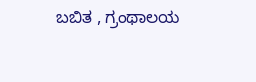ಬಬಿತ , ಗ್ರಂಥಾಲಯ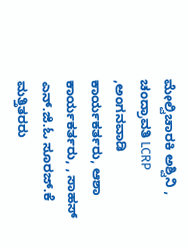ಮೇಲ್ವಿಚಾರಕಿ ಅಶ್ವಿನಿ , ಚಂದ್ರಾವತಿ LCRP ,ಅಂಗನವಾಡಿ ಕಾರ್ಯಕರ್ತರು, ಆಶಾ ಕಾರ್ಯಕರ್ತರು, , ಸಾಹಸ್ ಎನ್.ಜಿ.ಓ ಸೂರಜ್.ಕೆ ಮತ್ತಿತರರು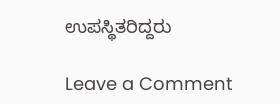ಉಪಸ್ಥಿತರಿದ್ದರು

Leave a Comment